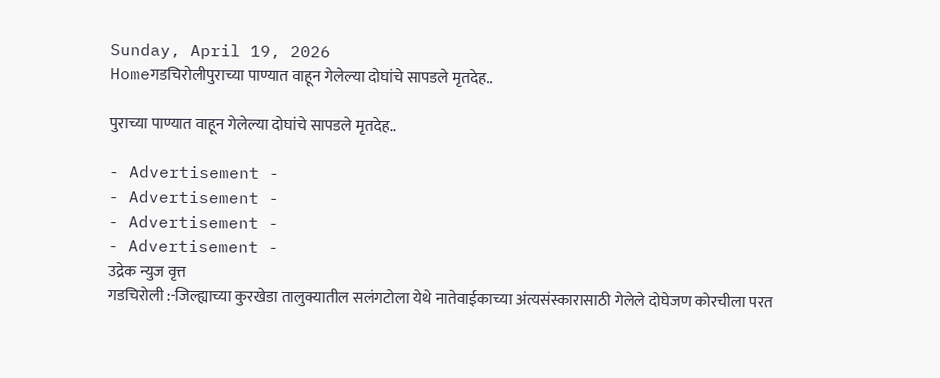Sunday, April 19, 2026
Homeगडचिरोलीपुराच्या पाण्यात वाहून गेलेल्या दोघांचे सापडले मृतदेह..

पुराच्या पाण्यात वाहून गेलेल्या दोघांचे सापडले मृतदेह..

- Advertisement -
- Advertisement -
- Advertisement -
- Advertisement -
उद्रेक न्युज वृत्त
गडचिरोली :-जिल्ह्याच्या कुरखेडा तालुक्यातील सलंगटोला येथे नातेवाईकाच्या अंत्यसंस्कारासाठी गेलेले दोघेजण कोरचीला परत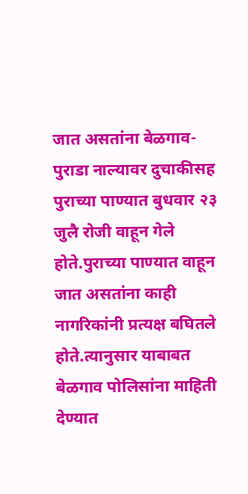जात असतांना बेळगाव-पुराडा नाल्यावर दुचाकीसह पुराच्या पाण्यात बुधवार २३ जुलै रोजी वाहून गेले होते.पुराच्या पाण्यात वाहून जात असतांना काही नागरिकांनी प्रत्यक्ष बघितले होते.त्यानुसार याबाबत बेळगाव पोलिसांना माहिती देण्यात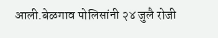आली.बेळगाव पोलिसांनी २४ जुलै रोजी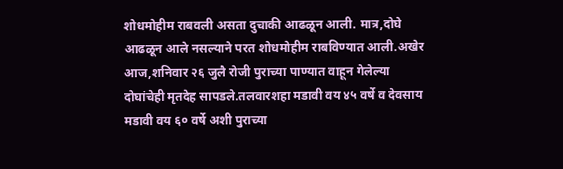शोधमोहीम राबवली असता दुचाकी आढळून आली. मात्र,दोघे आढळून आले नसल्याने परत शोधमोहीम राबविण्यात आली.अखेर आज,शनिवार २६ जुलै रोजी पुराच्या पाण्यात वाहून गेलेल्या दोघांचेही मृतदेह सापडले.तलवारशहा मडावी वय ४५ वर्षे व देवसाय मडावी वय ६० वर्षे अशी पुराच्या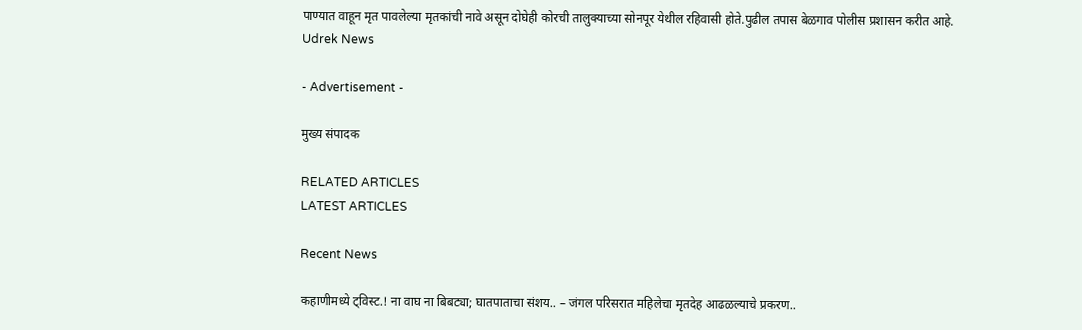पाण्यात वाहून मृत पावलेल्या मृतकांची नावे असून दोघेही कोरची तालुक्याच्या सोनपूर येथील रहिवासी होते.पुढील तपास बेळगाव पोलीस प्रशासन करीत आहे.
Udrek News

- Advertisement -

मुख्य संपादक

RELATED ARTICLES
LATEST ARTICLES

Recent News

कहाणीमध्ये ट्विस्ट.! ना वाघ ना बिबट्या; घातपाताचा संशय.. – जंगल परिसरात महिलेचा मृतदेह आढळल्याचे प्रकरण..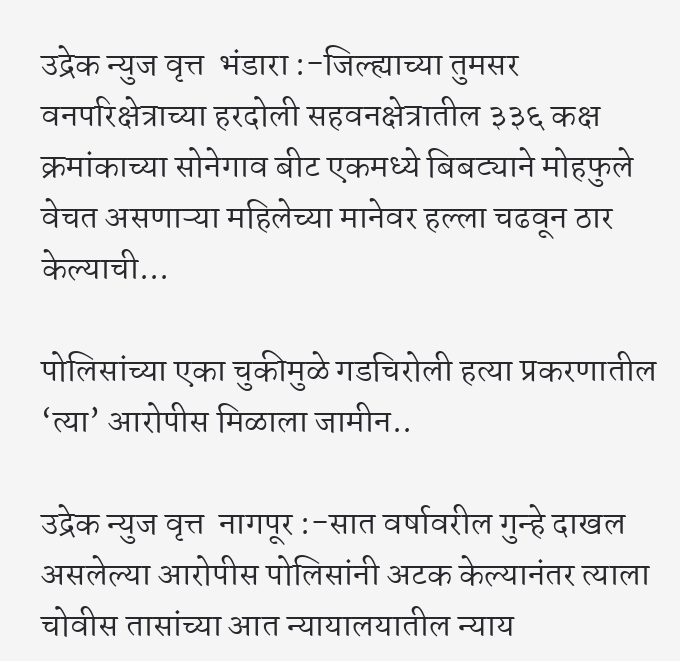उद्रेक न्युज वृत्त  भंडारा :-जिल्ह्याच्या तुमसर वनपरिक्षेत्राच्या हरदोली सहवनक्षेत्रातील ३३६ कक्ष क्रमांकाच्या सोनेगाव बीट एकमध्ये बिबट्याने मोहफुले वेचत असणाऱ्या महिलेच्या मानेवर हल्ला चढवून ठार केल्याची...

पोलिसांच्या एका चुकीमुळे गडचिरोली हत्या प्रकरणातील ‘त्या’ आरोपीस मिळाला जामीन..

उद्रेक न्युज वृत्त  नागपूर :-सात वर्षावरील गुन्हे दाखल असलेल्या आरोपीस पोलिसांनी अटक केल्यानंतर त्याला चोवीस तासांच्या आत न्यायालयातील न्याय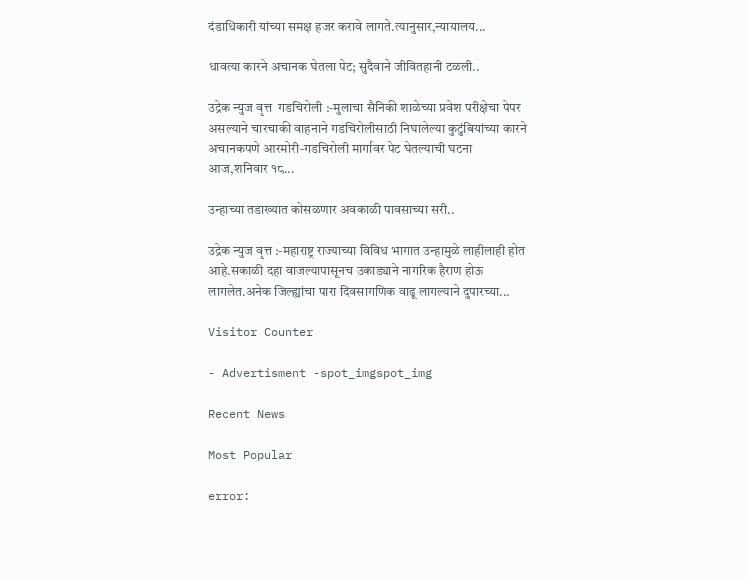दंडाधिकारी यांच्या समक्ष हजर करावे लागते.त्यानुसार,न्यायालय...

धावत्या कारने अचानक घेतला पेट; सुदैवाने जीवितहानी टळली..

उद्रेक न्युज वृत्त  गडचिरोली :-मुलाचा सैनिकी शाळेच्या प्रवेश परीक्षेचा पेपर असल्याने चारचाकी वाहनाने गडचिरोलीसाठी निघालेल्या कुटुंबियांच्या कारने अचानकपणे आरमोरी-गडचिरोली मार्गावर पेट घेतल्याची घटना आज,शनिवार १८...

उन्हाच्या तडाख्यात कोसळणार अवकाळी पावसाच्या सरी..

उद्रेक न्युज वृत्त :-महाराष्ट्र राज्याच्या विविध भागात उन्हामुळे लाहीलाही होत आहे.सकाळी दहा वाजल्यापासूनच उकाड्याने नागरिक हैराण होऊ लागलेत.अनेक जिल्ह्यांचा पारा दिवसागणिक वाढू लागल्याने दुपारच्या...

Visitor Counter

- Advertisment -spot_imgspot_img

Recent News

Most Popular

error: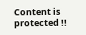Content is protected !!